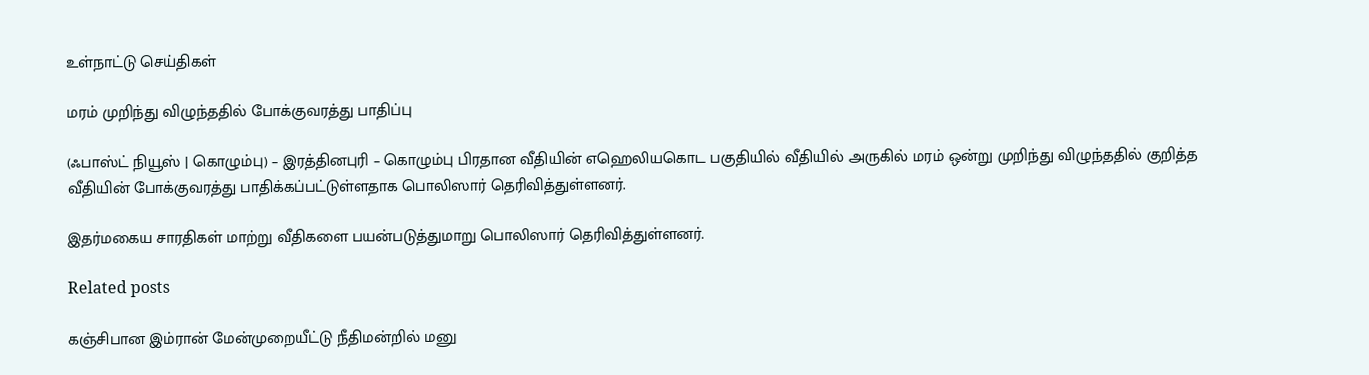உள்நாட்டு செய்திகள்

மரம் முறிந்து விழுந்ததில் போக்குவரத்து பாதிப்பு

(ஃபாஸ்ட் நியூஸ் | கொழும்பு) – இரத்தினபுரி – கொழும்பு பிரதான வீதியின் எஹெலியகொட பகுதியில் வீதியில் அருகில் மரம் ஒன்று முறிந்து விழுந்ததில் குறித்த வீதியின் போக்குவரத்து பாதிக்கப்பட்டுள்ளதாக பொலிஸார் தெரிவித்துள்ளனர்.

இதர்மகைய சாரதிகள் மாற்று வீதிகளை பயன்படுத்துமாறு பொலிஸார் தெரிவித்துள்ளனர்.

Related posts

கஞ்சிபான இம்ரான் மேன்முறையீட்டு நீதிமன்றில் மனு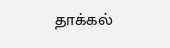தாக்கல்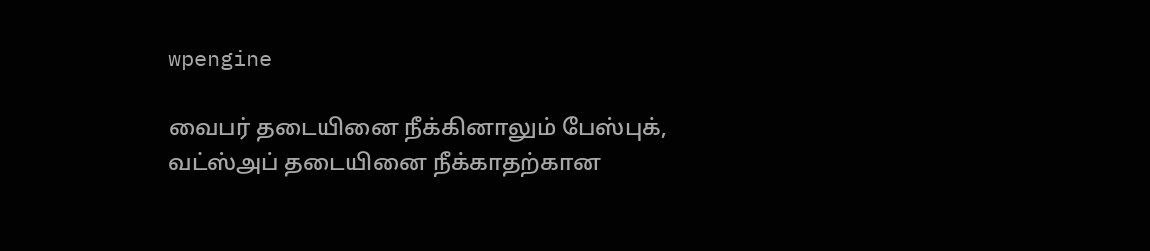wpengine

வைபர் தடையினை நீக்கினாலும் பேஸ்புக், வட்ஸ்அப் தடையினை நீக்காதற்கான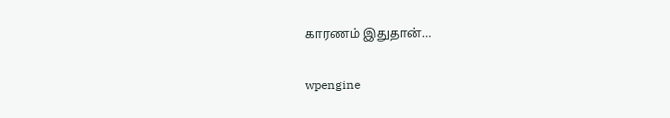காரணம் இதுதான்…

wpengine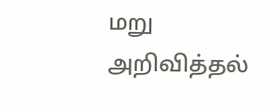மறு அறிவித்தல்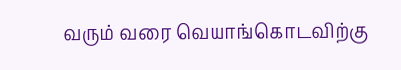வரும் வரை வெயாங்கொடவிற்கு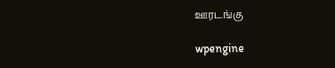ஊரடங்கு

wpengine